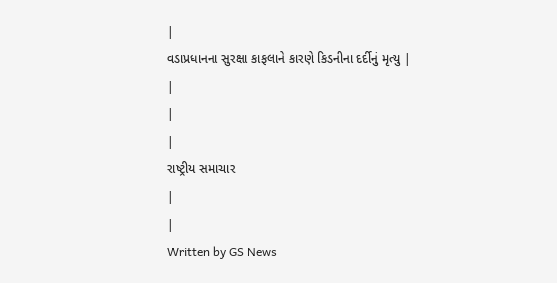|
વડાપ્રધાનના સુરક્ષા કાફલાને કારણે કિડનીના દર્દીનું મૃત્યુ |
|
|
|
રાષ્ટ્રીય સમાચાર
|
|
Written by GS News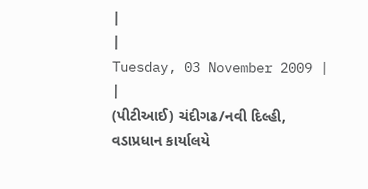|
|
Tuesday, 03 November 2009 |
|
(પીટીઆઈ) ચંદીગઢ/નવી દિલ્હી,
વડાપ્રધાન કાર્યાલયે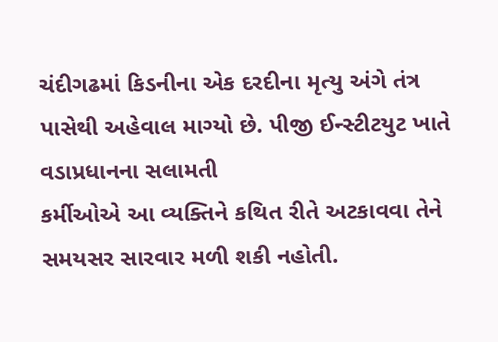ચંદીગઢમાં કિડનીના એક દરદીના મૃત્યુ અંગે તંત્ર
પાસેથી અહેવાલ માગ્યો છે. પીજી ઈન્સ્ટીટયુટ ખાતે વડાપ્રધાનના સલામતી
કર્મીઓએ આ વ્યક્તિને કથિત રીતે અટકાવવા તેને સમયસર સારવાર મળી શકી નહોતી.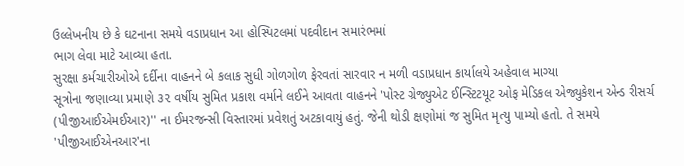ઉલ્લેખનીય છે કે ઘટનાના સમયે વડાપ્રધાન આ હોસ્પિટલમાં પદવીદાન સમારંભમાં
ભાગ લેવા માટે આવ્યા હતા.
સુરક્ષા કર્મચારીઓએ દર્દીના વાહનને બે કલાક સુધી ગોળગોળ ફેરવતાં સારવાર ન મળી વડાપ્રધાન કાર્યાલયે અહેવાલ માગ્યા
સૂત્રોના જણાવ્યા પ્રમાણે ૩૨ વર્ષીય સુમિત પ્રકાશ વર્માને લઈને આવતા વાહનને 'પોસ્ટ ગ્રેજ્યુએટ ઈન્સ્ટિટયૂટ ઓફ મેડિકલ એજ્યુકેશન એન્ડ રીસર્ચ (પીજીઆઈએમઈઆર)'' ના ઈમરજન્સી વિસ્તારમાં પ્રવેશતું અટકાવાયું હતું. જેની થોડી ક્ષણોમાં જ સુમિત મૃત્યુ પામ્યો હતો. તે સમયે 'પીજીઆઈએનઆર'ના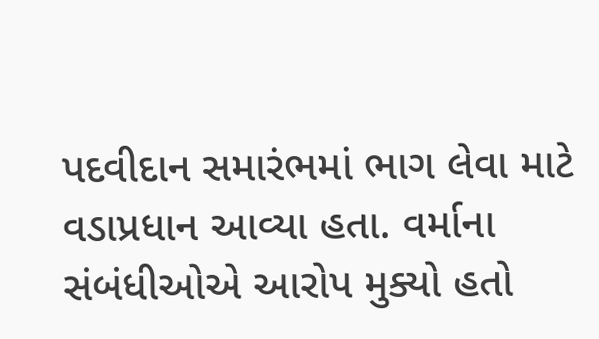પદવીદાન સમારંભમાં ભાગ લેવા માટે વડાપ્રધાન આવ્યા હતા. વર્માના સંબંધીઓએ આરોપ મુક્યો હતો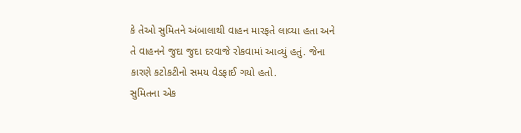કે તેઓ સુમિતને અંબાલાથી વાહન મારફતે લાવ્યા હતા અને તે વાહનને જુદા જુદા દરવાજે રોકવામાં આવ્યું હતું. જેના કારણે કટોકટીનો સમય વેડફાઈ ગયો હતો.
સુમિતના એક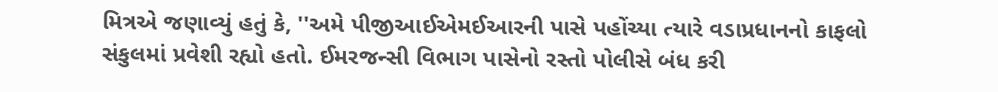મિત્રએ જણાવ્યું હતું કે, ''અમે પીજીઆઈએમઈઆરની પાસે પહોંચ્યા ત્યારે વડાપ્રધાનનો કાફલો સંકુલમાં પ્રવેશી રહ્યો હતો. ઈમરજન્સી વિભાગ પાસેનો રસ્તો પોલીસે બંધ કરી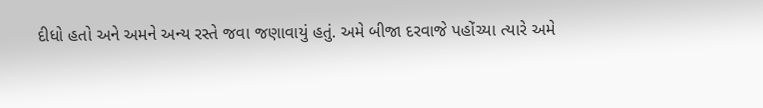દીધો હતો અને અમને અન્ય રસ્તે જવા જણાવાયું હતું. અમે બીજા દરવાજે પહોંચ્યા ત્યારે અમે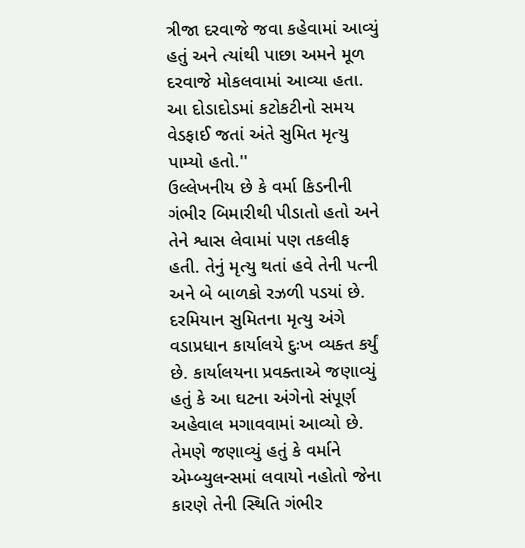ત્રીજા દરવાજે જવા કહેવામાં આવ્યું હતું અને ત્યાંથી પાછા અમને મૂળ દરવાજે મોકલવામાં આવ્યા હતા. આ દોડાદોડમાં કટોકટીનો સમય વેડફાઈ જતાં અંતે સુમિત મૃત્યુ પામ્યો હતો.''
ઉલ્લેખનીય છે કે વર્મા કિડનીની ગંભીર બિમારીથી પીડાતો હતો અને તેને શ્વાસ લેવામાં પણ તકલીફ હતી. તેનું મૃત્યુ થતાં હવે તેની પત્ની અને બે બાળકો રઝળી પડયાં છે. દરમિયાન સુમિતના મૃત્યુ અંગે વડાપ્રધાન કાર્યાલયે દુઃખ વ્યક્ત કર્યું છે. કાર્યાલયના પ્રવક્તાએ જણાવ્યું હતું કે આ ઘટના અંગેનો સંપૂર્ણ અહેવાલ મગાવવામાં આવ્યો છે. તેમણે જણાવ્યું હતું કે વર્માને એમ્બ્યુલન્સમાં લવાયો નહોતો જેના કારણે તેની સ્થિતિ ગંભીર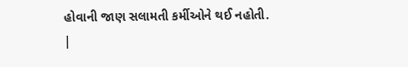હોવાની જાણ સલામતી કર્મીઓને થઈ નહોતી.
|